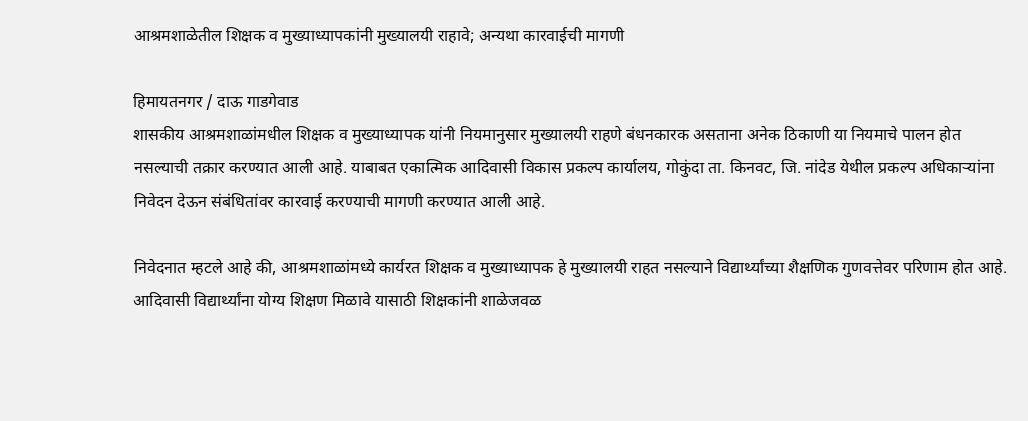आश्रमशाळेतील शिक्षक व मुख्याध्यापकांनी मुख्यालयी राहावे; अन्यथा कारवाईची मागणी

हिमायतनगर / दाऊ गाडगेवाड
शासकीय आश्रमशाळांमधील शिक्षक व मुख्याध्यापक यांनी नियमानुसार मुख्यालयी राहणे बंधनकारक असताना अनेक ठिकाणी या नियमाचे पालन होत नसल्याची तक्रार करण्यात आली आहे. याबाबत एकात्मिक आदिवासी विकास प्रकल्प कार्यालय, गोकुंदा ता. किनवट, जि. नांदेड येथील प्रकल्प अधिकाऱ्यांना निवेदन देऊन संबंधितांवर कारवाई करण्याची मागणी करण्यात आली आहे.

निवेदनात म्हटले आहे की, आश्रमशाळांमध्ये कार्यरत शिक्षक व मुख्याध्यापक हे मुख्यालयी राहत नसल्याने विद्यार्थ्यांच्या शैक्षणिक गुणवत्तेवर परिणाम होत आहे. आदिवासी विद्यार्थ्यांना योग्य शिक्षण मिळावे यासाठी शिक्षकांनी शाळेजवळ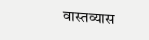वास्तव्यास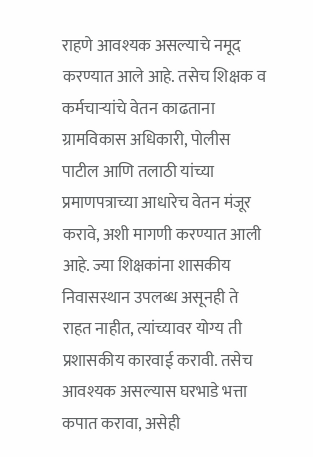राहणे आवश्यक असल्याचे नमूद करण्यात आले आहे. तसेच शिक्षक व कर्मचाऱ्यांचे वेतन काढताना ग्रामविकास अधिकारी, पोलीस पाटील आणि तलाठी यांच्या प्रमाणपत्राच्या आधारेच वेतन मंजूर करावे, अशी मागणी करण्यात आली आहे. ज्या शिक्षकांना शासकीय निवासस्थान उपलब्ध असूनही ते राहत नाहीत, त्यांच्यावर योग्य ती प्रशासकीय कारवाई करावी. तसेच आवश्यक असल्यास घरभाडे भत्ता कपात करावा, असेही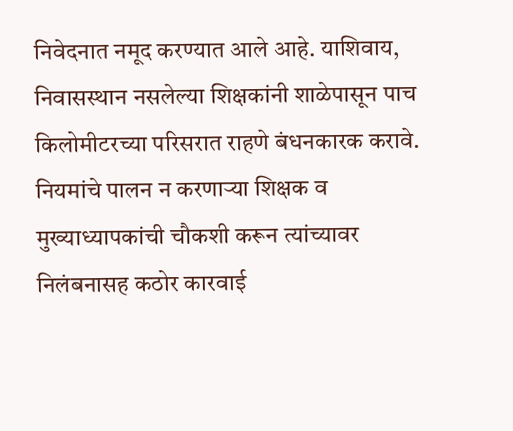निवेदनात नमूद करण्यात आले आहे. याशिवाय, निवासस्थान नसलेल्या शिक्षकांनी शाळेपासून पाच किलोमीटरच्या परिसरात राहणे बंधनकारक करावे. नियमांचे पालन न करणाऱ्या शिक्षक व मुख्याध्यापकांची चौकशी करून त्यांच्यावर निलंबनासह कठोर कारवाई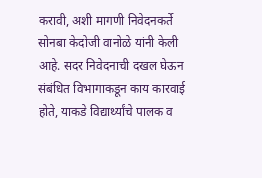करावी, अशी मागणी निवेदनकर्ते सोनबा केदोजी वानोळे यांनी केली आहे. सदर निवेदनाची दखल घेऊन संबंधित विभागाकडून काय कारवाई होते, याकडे विद्यार्थ्यांचे पालक व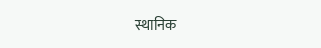स्थानिक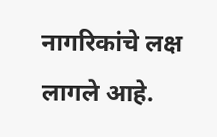नागरिकांचे लक्ष लागले आहे.